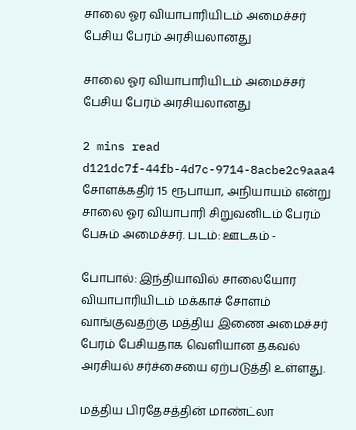சாலை ஓர வியாபாரியிடம் அமைச்சர் பேசிய பேரம் அரசியலானது

சாலை ஓர வியாபாரியிடம் அமைச்சர் பேசிய பேரம் அரசியலானது

2 mins read
d121dc7f-44fb-4d7c-9714-8acbe2c9aaa4
சோளக்கதிர் 15 ரூபாயா, அநியாயம் என்று சாலை ஓர வியாபாரி சிறுவனிடம் பேரம் பேசும் அமைச்சர். படம்: ஊடகம் -

போபால்: இந்தியாவில் சாலையோர வியாபாரியிடம் மக்காச் சோளம் வாங்குவதற்கு மத்திய இணை அமைச்சர் பேரம் பேசியதாக வெளியான தகவல் அரசியல் சர்ச்சையை ஏற்படுத்தி உள்ளது.

மத்திய பிரதேசத்தின் மாண்ட்லா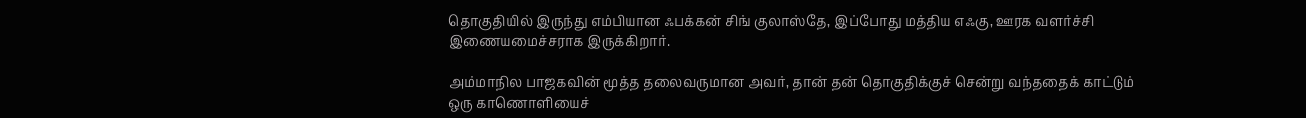தொகுதியில் இருந்து எம்பியான ஃபக்கன் சிங் குலாஸ்தே, இப்போது மத்திய எஃகு, ஊரக வளர்ச்சி இணையமைச்சராக இருக்கிறார்.

அம்மாநில பாஜகவின் மூத்த தலைவருமான அவர், தான் தன் தொகுதிக்குச் சென்று வந்ததைக் காட்டும் ஒரு காணொளியைச்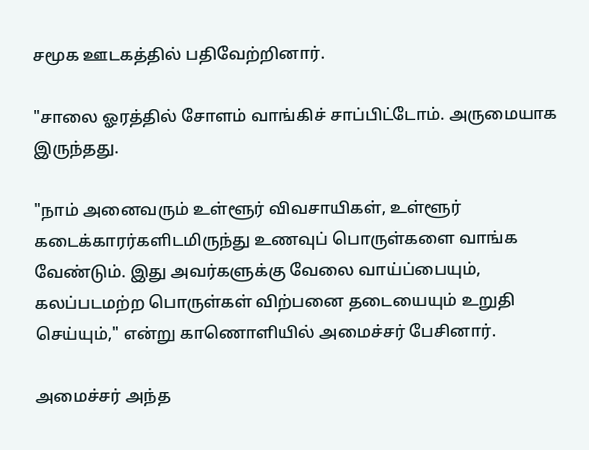சமூக ஊடகத்தில் பதிவேற்றினார்.

"சாலை ஓரத்தில் சோளம் வாங்கிச் சாப்பிட்டோம். அருமையாக இருந்தது.

"நாம் அனைவரும் உள்ளூர் விவசாயிகள், உள்ளூர் கடைக்காரர்களிடமிருந்து உணவுப் பொருள்களை வாங்க வேண்டும். இது அவர்களுக்கு வேலை வாய்ப்பையும், கலப்படமற்ற பொருள்கள் விற்பனை தடையையும் உறுதி செய்யும்," என்று காணொளியில் அமைச்சர் பேசினார்.

அமைச்சர் அந்த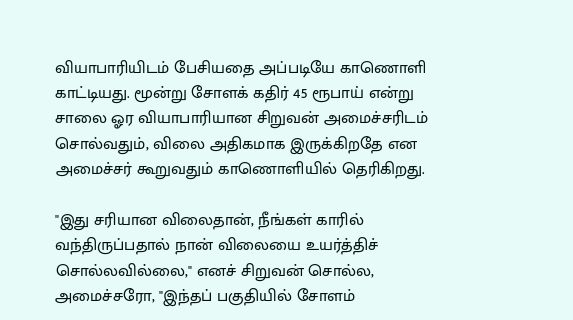வியாபாரியிடம் பேசியதை அப்படியே காணொளி காட்டியது. மூன்று சோளக் கதிர் 45 ரூபாய் என்று சாலை ஓர வியாபாரியான சிறுவன் அமைச்சரிடம் சொல்வதும், விலை அதிகமாக இருக்கிறதே என அமைச்சர் கூறுவதும் காணொளியில் தெரிகிறது.

"இது சரியான விலைதான், நீங்கள் காரில் வந்திருப்பதால் நான் விலையை உயர்த்திச் சொல்லவில்லை," எனச் சிறுவன் சொல்ல, அமைச்சரோ, "இந்தப் பகுதியில் சோளம்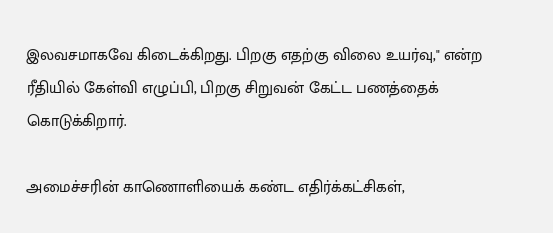இலவசமாகவே கிடைக்கிறது. பிறகு எதற்கு விலை உயர்வு," என்ற ரீதியில் கேள்வி எழுப்பி, பிறகு சிறுவன் கேட்ட பணத்தைக் கொடுக்கிறார்.

அமைச்சரின் காணொளியைக் கண்ட எதிர்க்கட்சிகள்,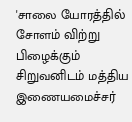'சாலை யோரத்தில் சோளம் விற்று பிழைக்கும் சிறுவனிடம் மத்திய இணையமைச்சர்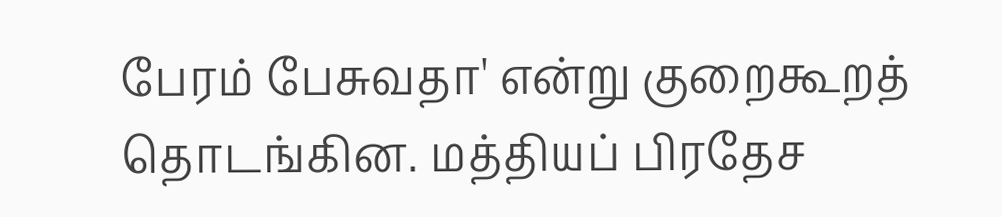பேரம் பேசுவதா' என்று குறைகூறத் தொடங்கின. மத்தியப் பிரதேச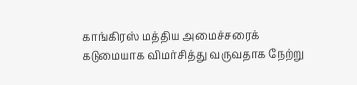காங்கிரஸ் மத்திய அமைச்சரைக் கடுமையாக விமர்சித்து வருவதாக நேற்று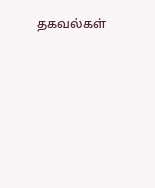தகவல்கள்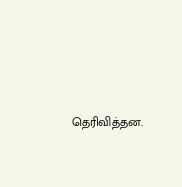தெரிவித்தன.